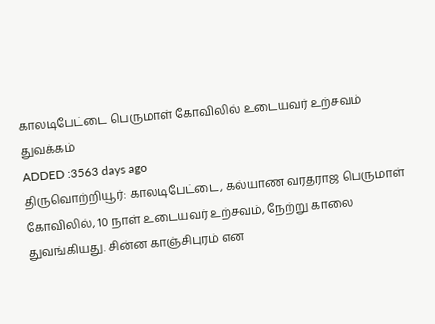காலடிபேட்டை பெருமாள் கோவிலில் உடையவர் உற்சவம் துவக்கம்
ADDED :3563 days ago
திருவொற்றியூர்: காலடிபேட்டை, கல்யாண வரதராஜ பெருமாள் கோவிலில், 10 நாள் உடையவர் உற்சவம், நேற்று காலை துவங்கியது. சின்ன காஞ்சிபுரம் என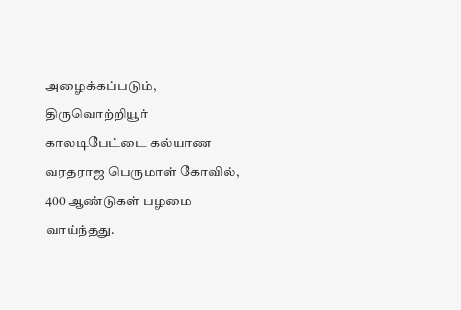அழைக்கப்படும், திருவொற்றியூர் காலடிபேட்டை கல்யாண வரதராஜ பெருமாள் கோவில், 400 ஆண்டுகள் பழமை வாய்ந்தது.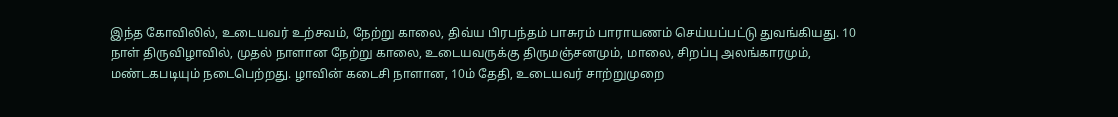இந்த கோவிலில், உடையவர் உற்சவம், நேற்று காலை, திவ்ய பிரபந்தம் பாசுரம் பாராயணம் செய்யப்பட்டு துவங்கியது. 10 நாள் திருவிழாவில், முதல் நாளான நேற்று காலை, உடையவருக்கு திருமஞ்சனமும், மாலை, சிறப்பு அலங்காரமும், மண்டகபடியும் நடைபெற்றது. ழாவின் கடைசி நாளான, 10ம் தேதி, உடையவர் சாற்றுமுறை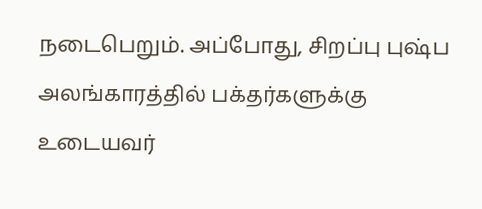நடைபெறும். அப்போது, சிறப்பு புஷ்ப அலங்காரத்தில் பக்தர்களுக்கு உடையவர்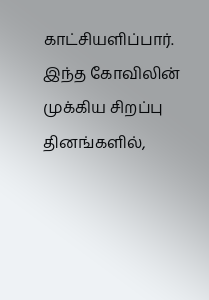காட்சியளிப்பார். இந்த கோவிலின் முக்கிய சிறப்பு தினங்களில்,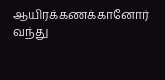ஆயிரக்கணக்கானோர் வந்து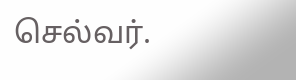செல்வர்.